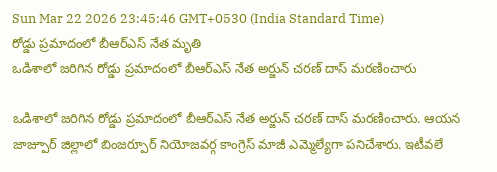Sun Mar 22 2026 23:45:46 GMT+0530 (India Standard Time)
రోడ్డు ప్రమాదంలో బీఆర్ఎస్ నేత మృతి
ఒడిశాలో జరిగిన రోడ్డు ప్రమాదంలో బీఆర్ఎస్ నేత అర్జున్ చరణ్ దాస్ మరణించారు

ఒడిశాలో జరిగిన రోడ్డు ప్రమాదంలో బీఆర్ఎస్ నేత అర్జున్ చరణ్ దాస్ మరణించారు. ఆయన జాజ్పూర్ జిల్లాలో బింజర్పూర్ నియోజవర్గ కాంగ్రెస్ మాజీ ఎమ్మెల్యేగా పనిచేశారు. ఇటీవలే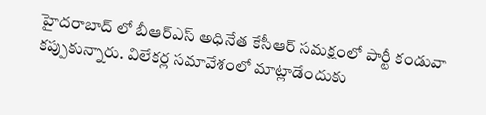హైదరాబాద్ లో బీఆర్ఎస్ అధినేత కేసీఆర్ సమక్షంలో పార్టీ కండువా కప్పుకున్నారు. విలేకర్ల సమావేశంలో మాట్లాడేందుకు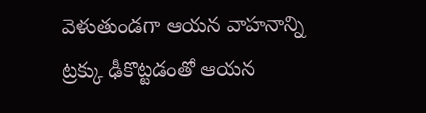వెళుతుండగా ఆయన వాహనాన్ని ట్రక్కు ఢీకొట్టడంతో ఆయన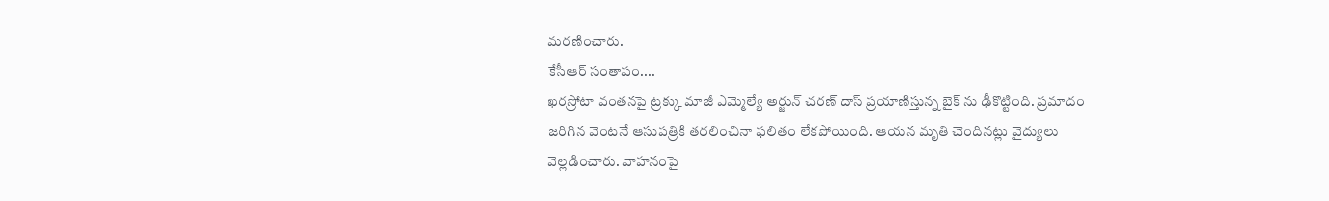మరణించారు.
కేసీఆర్ సంతాపం....
ఖరస్రోటా వంతనపై ట్రక్కు మాజీ ఎమ్మెల్యే అర్జున్ చరణ్ దాస్ ప్రయాణిస్తున్న బైక్ ను ఢీకొట్టింది. ప్రమాదం జరిగిన వెంటనే ఆసుపత్రికి తరలించినా ఫలితం లేకపోయింది. ఆయన మృతి చెందినట్లు వైద్యులు వెల్లడించారు. వాహనంపై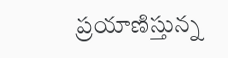ప్రయాణిస్తున్న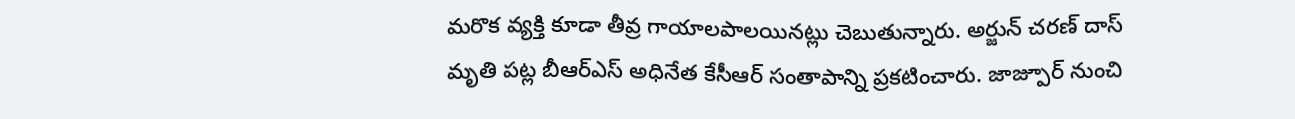మరొక వ్యక్తి కూడా తీవ్ర గాయాలపాలయినట్లు చెబుతున్నారు. అర్జున్ చరణ్ దాస్ మృతి పట్ల బీఆర్ఎస్ అధినేత కేసీఆర్ సంతాపాన్ని ప్రకటించారు. జాజ్పూర్ నుంచి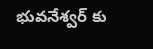భువనేశ్వర్ కు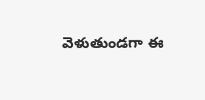వెళుతుండగా ఈ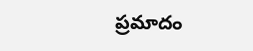ప్రమాదం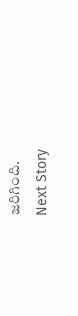జరిగింది.
Next Story